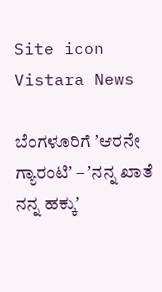Site icon Vistara News

ಬೆಂಗಳೂರಿಗೆ ʼಆರನೇ ಗ್ಯಾರಂಟಿʼ – ʼನನ್ನ ಖಾತೆ ನನ್ನ ಹಕ್ಕುʼ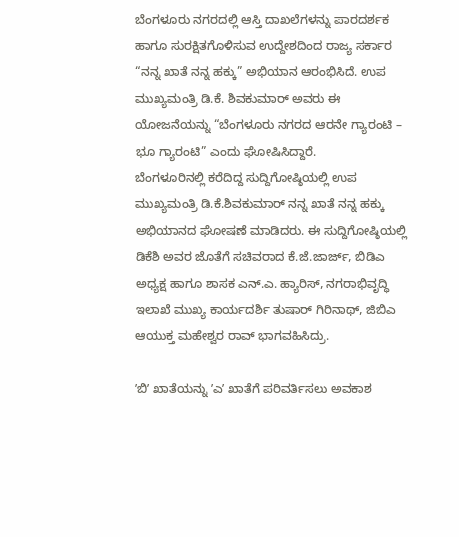ಬೆಂಗಳೂರು ನಗರದಲ್ಲಿ ಆಸ್ತಿ ದಾಖಲೆಗಳನ್ನು ಪಾರದರ್ಶಕ ಹಾಗೂ ಸುರಕ್ಷಿತಗೊಳಿಸುವ ಉದ್ದೇಶದಿಂದ ರಾಜ್ಯ ಸರ್ಕಾರ “ನನ್ನ ಖಾತೆ ನನ್ನ ಹಕ್ಕು” ಅಭಿಯಾನ ಆರಂಭಿಸಿದೆ. ಉಪ ಮುಖ್ಯಮಂತ್ರಿ ಡಿ.ಕೆ. ಶಿವಕುಮಾರ್‌ ಅವರು ಈ ಯೋಜನೆಯನ್ನು “ಬೆಂಗಳೂರು ನಗರದ ಆರನೇ ಗ್ಯಾರಂಟಿ – ಭೂ ಗ್ಯಾರಂಟಿ” ಎಂದು ಘೋಷಿಸಿದ್ದಾರೆ.
ಬೆಂಗಳೂರಿನಲ್ಲಿ ಕರೆದಿದ್ದ ಸುದ್ದಿಗೋಷ್ಠಿಯಲ್ಲಿ ಉಪ ಮುಖ್ಯಮಂತ್ರಿ ಡಿ.ಕೆ.ಶಿವಕುಮಾರ್‌ ನನ್ನ ಖಾತೆ ನನ್ನ ಹಕ್ಕು ಅಭಿಯಾನದ ಘೋಷಣೆ ಮಾಡಿದರು. ಈ ಸುದ್ದಿಗೋಷ್ಠಿಯಲ್ಲಿ ಡಿಕೆಶಿ ಅವರ ಜೊತೆಗೆ ಸಚಿವರಾದ ಕೆ.ಜೆ.ಜಾರ್ಜ್‌, ಬಿಡಿಎ ಅಧ್ಯಕ್ಷ ಹಾಗೂ ಶಾಸಕ ಎನ್‌.ಎ. ಹ್ಯಾರಿಸ್‌, ನಗರಾಭಿವೃದ್ಧಿ ಇಲಾಖೆ ಮುಖ್ಯ ಕಾರ್ಯದರ್ಶಿ ತುಷಾರ್‌ ಗಿರಿನಾಥ್‌, ಜಿಬಿಎ ಆಯುಕ್ತ ಮಹೇಶ್ವರ ರಾವ್‌ ಭಾಗವಹಿಸಿದ್ರು.

ʼಬಿʼ ಖಾತೆಯನ್ನು ʼಎʼ ಖಾತೆಗೆ ಪರಿವರ್ತಿಸಲು ಅವಕಾಶ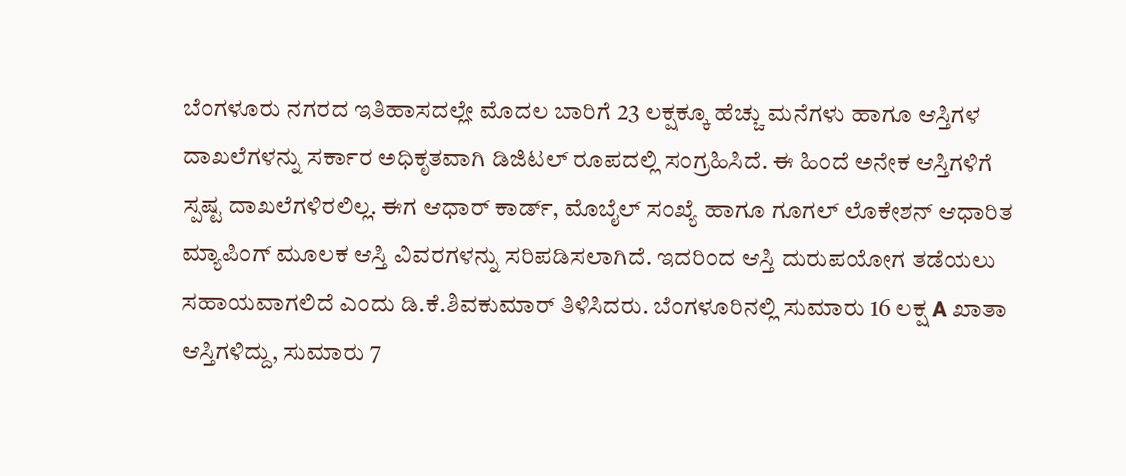ಬೆಂಗಳೂರು ನಗರದ ಇತಿಹಾಸದಲ್ಲೇ ಮೊದಲ ಬಾರಿಗೆ 23 ಲಕ್ಷಕ್ಕೂ ಹೆಚ್ಚು ಮನೆಗಳು ಹಾಗೂ ಆಸ್ತಿಗಳ ದಾಖಲೆಗಳನ್ನು ಸರ್ಕಾರ ಅಧಿಕೃತವಾಗಿ ಡಿಜಿಟಲ್‌ ರೂಪದಲ್ಲಿ ಸಂಗ್ರಹಿಸಿದೆ. ಈ ಹಿಂದೆ ಅನೇಕ ಆಸ್ತಿಗಳಿಗೆ ಸ್ಪಷ್ಟ ದಾಖಲೆಗಳಿರಲಿಲ್ಲ. ಈಗ ಆಧಾರ್‌ ಕಾರ್ಡ್‌, ಮೊಬೈಲ್‌ ಸಂಖ್ಯೆ ಹಾಗೂ ಗೂಗಲ್‌ ಲೊಕೇಶನ್‌ ಆಧಾರಿತ ಮ್ಯಾಪಿಂಗ್‌ ಮೂಲಕ ಆಸ್ತಿ ವಿವರಗಳನ್ನು ಸರಿಪಡಿಸಲಾಗಿದೆ. ಇದರಿಂದ ಆಸ್ತಿ ದುರುಪಯೋಗ ತಡೆಯಲು ಸಹಾಯವಾಗಲಿದೆ ಎಂದು ಡಿ.ಕೆ.ಶಿವಕುಮಾರ್‌ ತಿಳಿಸಿದರು. ಬೆಂಗಳೂರಿನಲ್ಲಿ ಸುಮಾರು 16 ಲಕ್ಷ A ಖಾತಾ ಆಸ್ತಿಗಳಿದ್ದು, ಸುಮಾರು 7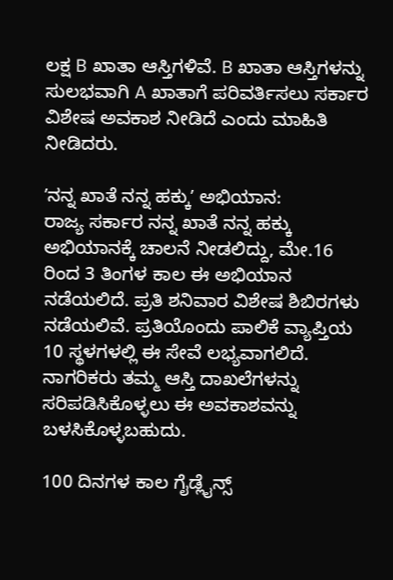ಲಕ್ಷ B ಖಾತಾ ಆಸ್ತಿಗಳಿವೆ. B ಖಾತಾ ಆಸ್ತಿಗಳನ್ನು ಸುಲಭವಾಗಿ A ಖಾತಾಗೆ ಪರಿವರ್ತಿಸಲು ಸರ್ಕಾರ ವಿಶೇಷ ಅವಕಾಶ ನೀಡಿದೆ ಎಂದು ಮಾಹಿತಿ ನೀಡಿದರು.

ʼನನ್ನ ಖಾತೆ ನನ್ನ ಹಕ್ಕುʼ ಅಭಿಯಾನ:
ರಾಜ್ಯ ಸರ್ಕಾರ ನನ್ನ ಖಾತೆ ನನ್ನ ಹಕ್ಕು ಅಭಿಯಾನಕ್ಕೆ ಚಾಲನೆ ನೀಡಲಿದ್ದು, ಮೇ.16 ರಿಂದ 3 ತಿಂಗಳ ಕಾಲ ಈ ಅಭಿಯಾನ ನಡೆಯಲಿದೆ. ಪ್ರತಿ ಶನಿವಾರ ವಿಶೇಷ ಶಿಬಿರಗಳು ನಡೆಯಲಿವೆ. ಪ್ರತಿಯೊಂದು ಪಾಲಿಕೆ ವ್ಯಾಪ್ತಿಯ 10 ಸ್ಥಳಗಳಲ್ಲಿ ಈ ಸೇವೆ ಲಭ್ಯವಾಗಲಿದೆ. ನಾಗರಿಕರು ತಮ್ಮ ಆಸ್ತಿ ದಾಖಲೆಗಳನ್ನು ಸರಿಪಡಿಸಿಕೊಳ್ಳಲು ಈ ಅವಕಾಶವನ್ನು ಬಳಸಿಕೊಳ್ಳಬಹುದು.

100 ದಿನಗಳ ಕಾಲ ಗೈಡ್ಲೈನ್ಸ್‌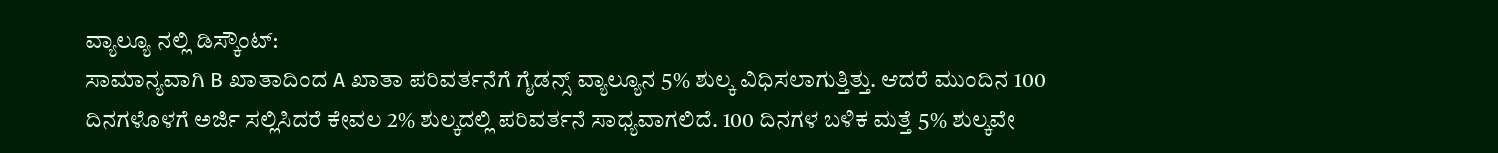ವ್ಯಾಲ್ಯೂ ನಲ್ಲಿ ಡಿಸ್ಕೌಂಟ್‌:
ಸಾಮಾನ್ಯವಾಗಿ B ಖಾತಾದಿಂದ A ಖಾತಾ ಪರಿವರ್ತನೆಗೆ ಗೈಡನ್ಸ್ ವ್ಯಾಲ್ಯೂನ 5% ಶುಲ್ಕ ವಿಧಿಸಲಾಗುತ್ತಿತ್ತು. ಆದರೆ ಮುಂದಿನ 100 ದಿನಗಳೊಳಗೆ ಅರ್ಜಿ ಸಲ್ಲಿಸಿದರೆ ಕೇವಲ 2% ಶುಲ್ಕದಲ್ಲಿ ಪರಿವರ್ತನೆ ಸಾಧ್ಯವಾಗಲಿದೆ. 100 ದಿನಗಳ ಬಳಿಕ ಮತ್ತೆ 5% ಶುಲ್ಕವೇ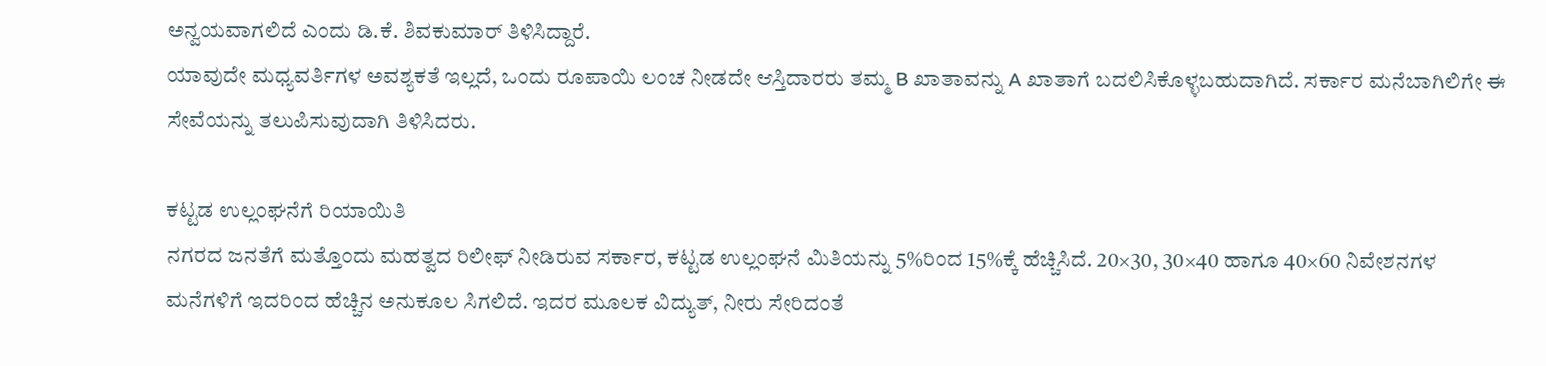ಅನ್ವಯವಾಗಲಿದೆ ಎಂದು ಡಿ.ಕೆ. ಶಿವಕುಮಾರ್‌ ತಿಳಿಸಿದ್ದಾರೆ.
ಯಾವುದೇ ಮಧ್ಯವರ್ತಿಗಳ ಅವಶ್ಯಕತೆ ಇಲ್ಲದೆ, ಒಂದು ರೂಪಾಯಿ ಲಂಚ ನೀಡದೇ ಆಸ್ತಿದಾರರು ತಮ್ಮ B ಖಾತಾವನ್ನು A ಖಾತಾಗೆ ಬದಲಿಸಿಕೊಳ್ಳಬಹುದಾಗಿದೆ. ಸರ್ಕಾರ ಮನೆಬಾಗಿಲಿಗೇ ಈ ಸೇವೆಯನ್ನು ತಲುಪಿಸುವುದಾಗಿ ತಿಳಿಸಿದರು.

ಕಟ್ಟಡ ಉಲ್ಲಂಘನೆಗೆ ರಿಯಾಯಿತಿ
ನಗರದ ಜನತೆಗೆ ಮತ್ತೊಂದು ಮಹತ್ವದ ರಿಲೀಫ್ ನೀಡಿರುವ ಸರ್ಕಾರ, ಕಟ್ಟಡ ಉಲ್ಲಂಘನೆ ಮಿತಿಯನ್ನು 5%ರಿಂದ 15%ಕ್ಕೆ ಹೆಚ್ಚಿಸಿದೆ. 20×30, 30×40 ಹಾಗೂ 40×60 ನಿವೇಶನಗಳ ಮನೆಗಳಿಗೆ ಇದರಿಂದ ಹೆಚ್ಚಿನ ಅನುಕೂಲ ಸಿಗಲಿದೆ. ಇದರ ಮೂಲಕ ವಿದ್ಯುತ್‌, ನೀರು ಸೇರಿದಂತೆ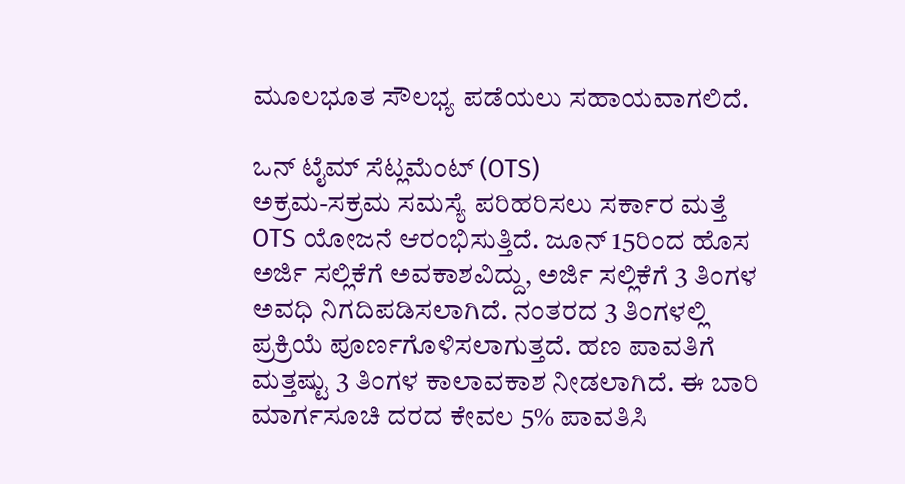ಮೂಲಭೂತ ಸೌಲಭ್ಯ ಪಡೆಯಲು ಸಹಾಯವಾಗಲಿದೆ.

ಒನ್ ಟೈಮ್ ಸೆಟ್ಲಮೆಂಟ್ (OTS)
ಅಕ್ರಮ-ಸಕ್ರಮ ಸಮಸ್ಯೆ ಪರಿಹರಿಸಲು ಸರ್ಕಾರ ಮತ್ತೆ OTS ಯೋಜನೆ ಆರಂಭಿಸುತ್ತಿದೆ. ಜೂನ್ 15ರಿಂದ ಹೊಸ ಅರ್ಜಿ ಸಲ್ಲಿಕೆಗೆ ಅವಕಾಶವಿದ್ದು, ಅರ್ಜಿ ಸಲ್ಲಿಕೆಗೆ 3 ತಿಂಗಳ ಅವಧಿ ನಿಗದಿಪಡಿಸಲಾಗಿದೆ. ನಂತರದ 3 ತಿಂಗಳಲ್ಲಿ ಪ್ರಕ್ರಿಯೆ ಪೂರ್ಣಗೊಳಿಸಲಾಗುತ್ತದೆ. ಹಣ ಪಾವತಿಗೆ ಮತ್ತಷ್ಟು 3 ತಿಂಗಳ ಕಾಲಾವಕಾಶ ನೀಡಲಾಗಿದೆ. ಈ ಬಾರಿ ಮಾರ್ಗಸೂಚಿ ದರದ ಕೇವಲ 5% ಪಾವತಿಸಿ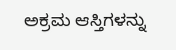ಅಕ್ರಮ ಆಸ್ತಿಗಳನ್ನು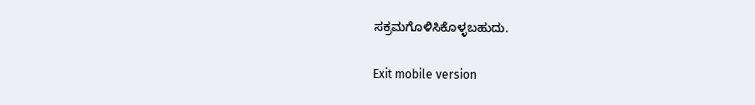ಸಕ್ರಮಗೊಳಿಸಿಕೊಳ್ಳಬಹುದು.

Exit mobile version